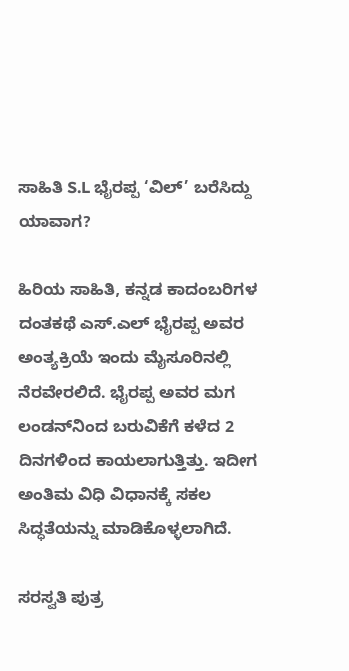ಸಾಹಿತಿ S.L ಭೈರಪ್ಪ ‘ವಿಲ್’ ಬರೆಸಿದ್ದು ಯಾವಾಗ?

ಹಿರಿಯ ಸಾಹಿತಿ, ಕನ್ನಡ ಕಾದಂಬರಿಗಳ ದಂತಕಥೆ ಎಸ್‌.ಎಲ್ ಭೈರಪ್ಪ ಅವರ ಅಂತ್ಯಕ್ರಿಯೆ ಇಂದು ಮೈಸೂರಿನಲ್ಲಿ ನೆರವೇರಲಿದೆ. ಭೈರಪ್ಪ ಅವರ ಮಗ ಲಂಡನ್‌ನಿಂದ ಬರುವಿಕೆಗೆ ಕಳೆದ 2 ದಿನಗಳಿಂದ ಕಾಯಲಾಗುತ್ತಿತ್ತು. ಇದೀಗ ಅಂತಿಮ ವಿಧಿ ವಿಧಾನಕ್ಕೆ ಸಕಲ ಸಿದ್ಧತೆಯನ್ನು ಮಾಡಿಕೊಳ್ಳಲಾಗಿದೆ.

ಸರಸ್ವತಿ ಪುತ್ರ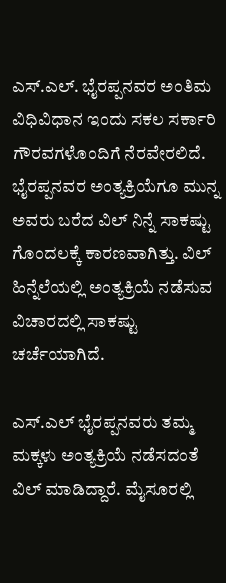ಎಸ್.ಎಲ್. ಭೈರಪ್ಪನವರ ಅಂತಿಮ ವಿಧಿವಿಧಾನ ಇಂದು ಸಕಲ ಸರ್ಕಾರಿ ಗೌರವಗಳೊಂದಿಗೆ ನೆರವೇರಲಿದೆ. ಭೈರಪ್ಪನವರ ಅಂತ್ಯಕ್ರಿಯೆಗೂ ಮುನ್ನ ಅವರು ಬರೆದ ವಿಲ್ ನಿನ್ನೆ ಸಾಕಷ್ಟು ಗೊಂದಲಕ್ಕೆ ಕಾರಣವಾಗಿತ್ತು. ವಿಲ್ ಹಿನ್ನೆಲೆಯಲ್ಲಿ ಅಂತ್ಯಕ್ರಿಯೆ ನಡೆಸುವ ವಿಚಾರದಲ್ಲಿ ಸಾಕಷ್ಟು ಚರ್ಚೆಯಾಗಿದೆ.

ಎಸ್‌.ಎಲ್ ಭೈರಪ್ಪನವರು ತಮ್ಮ ಮಕ್ಕಳು ಅಂತ್ಯಕ್ರಿಯೆ ನಡೆಸದಂತೆ ವಿಲ್ ಮಾಡಿದ್ದಾರೆ. ಮೈಸೂರಲ್ಲಿ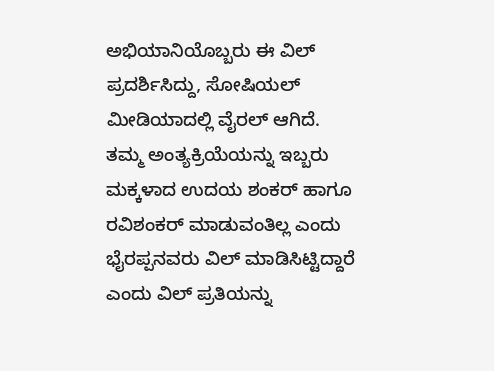ಅಭಿಯಾನಿಯೊಬ್ಬರು ಈ ವಿಲ್‌ ಪ್ರದರ್ಶಿಸಿದ್ದು, ಸೋಷಿಯಲ್ ಮೀಡಿಯಾದಲ್ಲಿ ವೈರಲ್ ಆಗಿದೆ. ತಮ್ಮ ಅಂತ್ಯಕ್ರಿಯೆಯನ್ನು ಇಬ್ಬರು ಮಕ್ಕಳಾದ ಉದಯ ಶಂಕರ್‌ ಹಾಗೂ ರವಿಶಂಕರ್‌ ಮಾಡುವಂತಿಲ್ಲ ಎಂದು ಭೈರಪ್ಪನವರು ವಿಲ್‌ ಮಾಡಿಸಿಟ್ಟಿದ್ದಾರೆ ಎಂದು ವಿಲ್‌ ಪ್ರತಿಯನ್ನು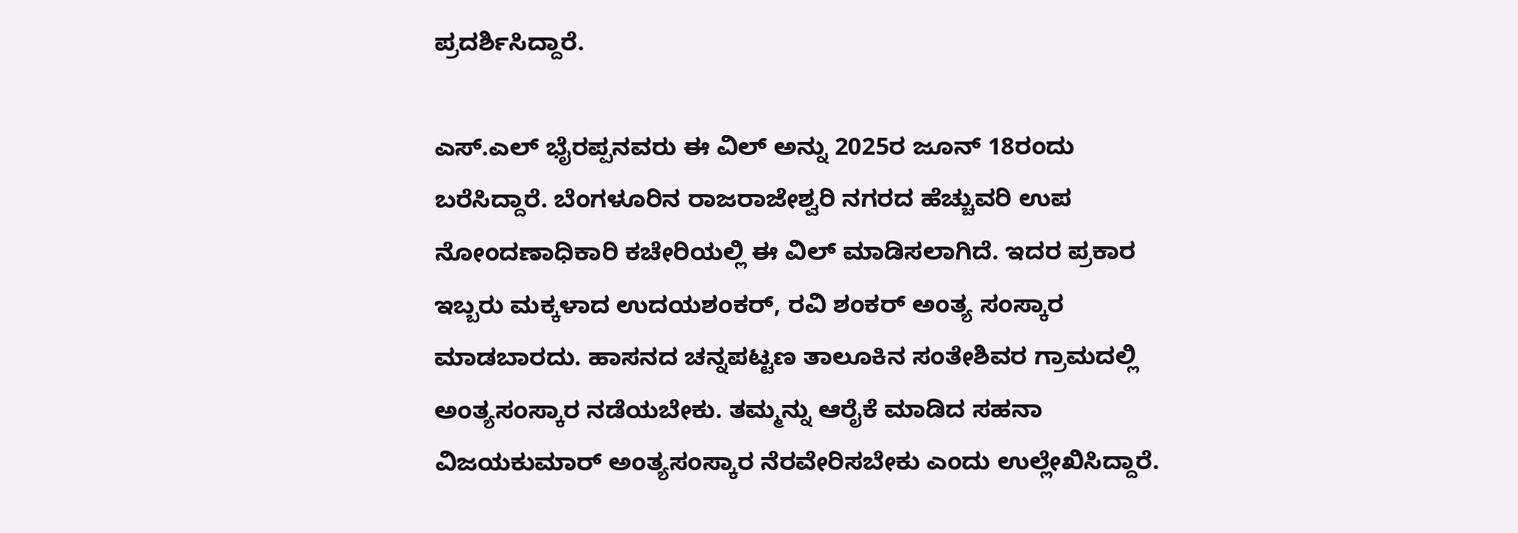ಪ್ರದರ್ಶಿಸಿದ್ದಾರೆ.

ಎಸ್.ಎಲ್ ಭೈರಪ್ಪನವರು ಈ ವಿಲ್‌ ಅನ್ನು 2025ರ ಜೂನ್ 18ರಂದು ಬರೆಸಿದ್ದಾರೆ. ಬೆಂಗಳೂರಿನ ರಾಜರಾಜೇಶ್ವರಿ ನಗರದ ಹೆಚ್ಚುವರಿ ಉಪ ನೋಂದಣಾಧಿಕಾರಿ ಕಚೇರಿಯಲ್ಲಿ ಈ ವಿಲ್ ಮಾಡಿಸಲಾಗಿದೆ. ಇದರ ಪ್ರಕಾರ ಇಬ್ಬರು ಮಕ್ಕಳಾದ ಉದಯಶಂಕರ್‌, ರವಿ ಶಂಕರ್‌ ಅಂತ್ಯ ಸಂಸ್ಕಾರ ಮಾಡಬಾರದು. ಹಾಸನದ ಚನ್ನಪಟ್ಟಣ ತಾಲೂಕಿನ ಸಂತೇಶಿವರ ಗ್ರಾಮದಲ್ಲಿ ಅಂತ್ಯಸಂಸ್ಕಾರ ನಡೆಯಬೇಕು. ತಮ್ಮನ್ನು ಆರೈಕೆ ಮಾಡಿದ ಸಹನಾ ವಿಜಯಕುಮಾರ್‌ ಅಂತ್ಯಸಂಸ್ಕಾರ ನೆರವೇರಿಸಬೇಕು ಎಂದು ಉಲ್ಲೇಖಿಸಿದ್ದಾರೆ.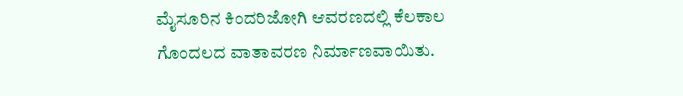ಮೈಸೂರಿನ ಕಿಂದರಿಜೋಗಿ ಆವರಣದಲ್ಲಿ ಕೆಲಕಾಲ ಗೊಂದಲದ ವಾತಾವರಣ ನಿರ್ಮಾಣವಾಯಿತು.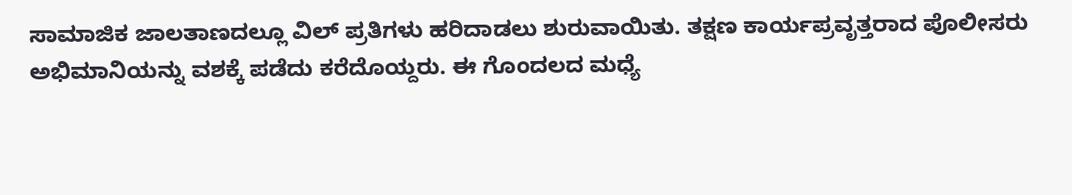ಸಾಮಾಜಿಕ ಜಾಲತಾಣದಲ್ಲೂ ವಿಲ್‌ ಪ್ರತಿಗಳು ಹರಿದಾಡಲು ಶುರುವಾಯಿತು. ತಕ್ಷಣ ಕಾರ್ಯಪ್ರವೃತ್ತರಾದ ಪೊಲೀಸರು ಅಭಿಮಾನಿಯನ್ನು ವಶಕ್ಕೆ ಪಡೆದು ಕರೆದೊಯ್ದರು. ಈ ಗೊಂದಲದ ಮಧ್ಯೆ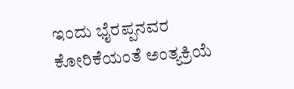ಇಂದು ಭೈರಪ್ಪನವರ ಕೋರಿಕೆಯಂತೆ ಅಂತ್ಯಕ್ರಿಯೆ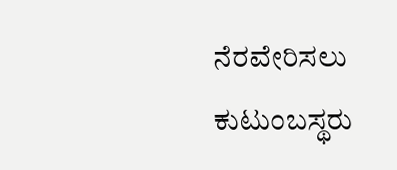ನೆರವೇರಿಸಲು ಕುಟುಂಬಸ್ಥರು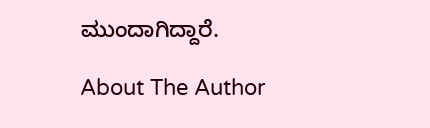ಮುಂದಾಗಿದ್ದಾರೆ.

About The Author